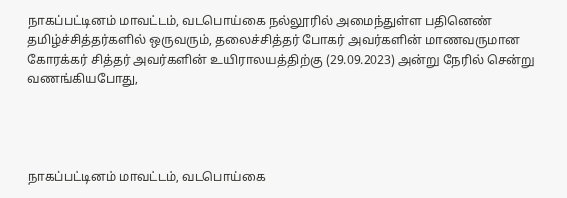நாகப்பட்டினம் மாவட்டம், வடபொய்கை நல்லூரில் அமைந்துள்ள பதினெண் தமிழ்ச்சித்தர்களில் ஒருவரும், தலைச்சித்தர் போகர் அவர்களின் மாணவருமான கோரக்கர் சித்தர் அவர்களின் உயிராலயத்திற்கு (29.09.2023) அன்று நேரில் சென்று வணங்கியபோது,




நாகப்பட்டினம் மாவட்டம், வடபொய்கை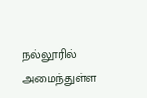நல்லூரில் அமைந்துள்ள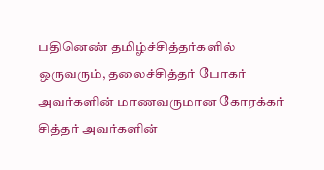பதினெண் தமிழ்ச்சித்தர்களில் ஒருவரும், தலைச்சித்தர் போகர் அவர்களின் மாணவருமான கோரக்கர் சித்தர் அவர்களின்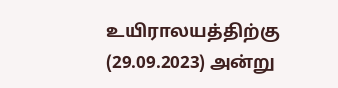உயிராலயத்திற்கு (29.09.2023) அன்று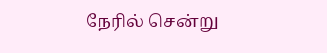நேரில் சென்று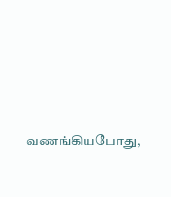வணங்கியபோது,